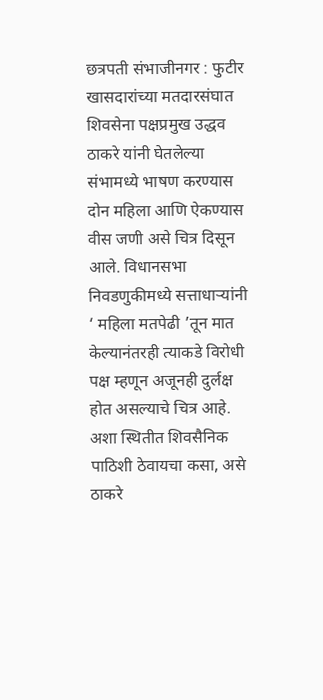छत्रपती संभाजीनगर : फुटीर खासदारांच्या मतदारसंघात शिवसेना पक्षप्रमुख उद्धव ठाकरे यांनी घेतलेल्या संभामध्ये भाषण करण्यास दोन महिला आणि ऐकण्यास वीस जणी असे चित्र दिसून आले. विधानसभा निवडणुकीमध्ये सत्ताधाऱ्यांनी ‘ महिला मतपेढी ’तून मात केल्यानंतरही त्याकडे विरोधी पक्ष म्हणून अजूनही दुर्लक्ष होत असल्याचे चित्र आहे. अशा स्थितीत शिवसैनिक पाठिशी ठेवायचा कसा, असे ठाकरे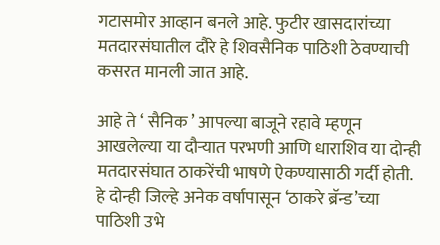गटासमोर आव्हान बनले आहे. फुटीर खासदारांच्या मतदारसंघातील दौरे हे शिवसैनिक पाठिशी ठेवण्याची कसरत मानली जात आहे.

आहे ते ‘ सैनिक ’ आपल्या बाजूने रहावे म्हणून आखलेल्या या दौऱ्यात परभणी आणि धाराशिव या दोन्ही मतदारसंघात ठाकरेंची भाषणे ऐकण्यासाठी गर्दी होती. हे दोन्ही जिल्हे अनेक वर्षापासून ‘ठाकरे ब्रॅन्ड’च्या पाठिशी उभे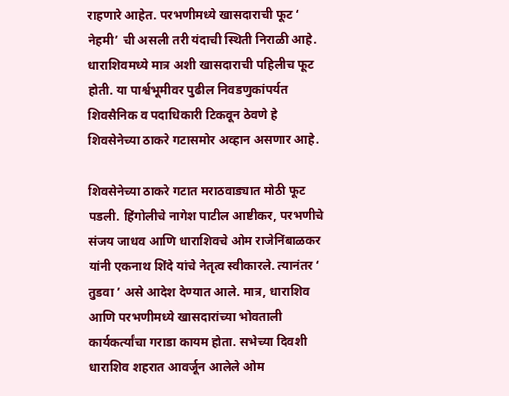राहणारे आहेत. परभणीमध्ये खासदाराची फूट ‘ नेहमी’ ची असली तरी यंदाची स्थिती निराळी आहे. धाराशिवमध्ये मात्र अशी खासदाराची पहिलीच फूट होती. या पार्श्वभूमीवर पुढील निवडणुकांपर्यत शिवसैनिक व पदाधिकारी टिकवून ठेवणे हे शिवसेनेच्या ठाकरे गटासमोर अव्हान असणार आहे.

शिवसेनेच्या ठाकरे गटात मराठवाड्यात मोठी फूट पडली. हिंगोलीचे नागेश पाटील आष्टीकर, परभणीचे संजय जाधव आणि धाराशिवचे ओम राजेनिंबाळकर यांनी एकनाथ शिंदे यांचे नेतृत्व स्वीकारले. त्यानंतर ‘ तुडवा ’ असे आदेश देण्यात आले. मात्र, धाराशिव आणि परभणीमध्ये खासदारांच्या भोवताली कार्यकर्त्यांचा गराडा कायम होता. सभेच्या दिवशी धाराशिव शहरात आवर्जून आलेले ओम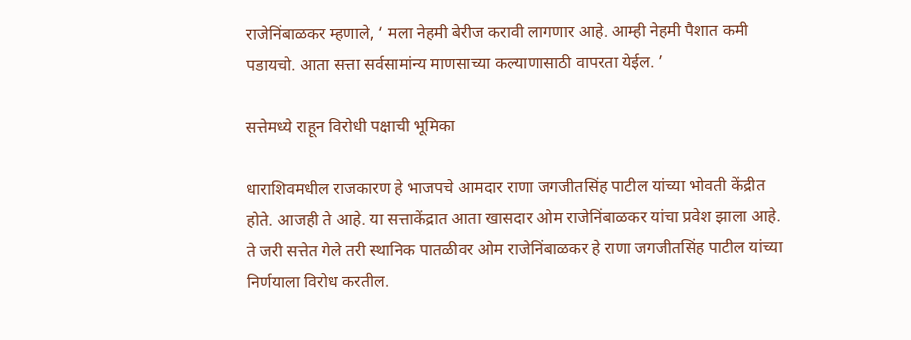राजेनिंबाळकर म्हणाले, ‘ मला नेहमी बेरीज करावी लागणार आहे. आम्ही नेहमी पैशात कमी पडायचो. आता सत्ता सर्वसामांन्य माणसाच्या कल्याणासाठी वापरता येईल. ’

सत्तेमध्ये राहून विरोधी पक्षाची भूमिका

धाराशिवमधील राजकारण हे भाजपचे आमदार राणा जगजीतसिंह पाटील यांच्या भोवती केंद्रीत होते. आजही ते आहे. या सत्ताकेंद्रात आता खासदार ओम राजेनिंबाळकर यांचा प्रवेश झाला आहे. ते जरी सत्तेत गेले तरी स्थानिक पातळीवर ओम राजेनिंबाळकर हे राणा जगजीतसिंह पाटील यांच्या निर्णयाला विरोध करतील.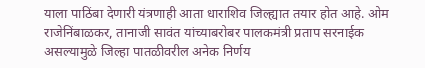याला पाठिंबा देणारी यंत्रणाही आता धाराशिव जिल्ह्यात तयार होत आहे. ओम राजेनिंबाळकर, तानाजी सावंत यांच्याबरोबर पालकमंत्री प्रताप सरनाईक असल्यामुळे जिल्हा पातळीवरील अनेक निर्णय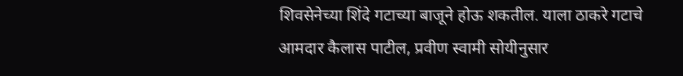शिवसेनेच्या शिंदे गटाच्या बाजूने होऊ शकतील. याला ठाकरे गटाचे आमदार कैलास पाटील, प्रवीण स्वामी सोयीनुसार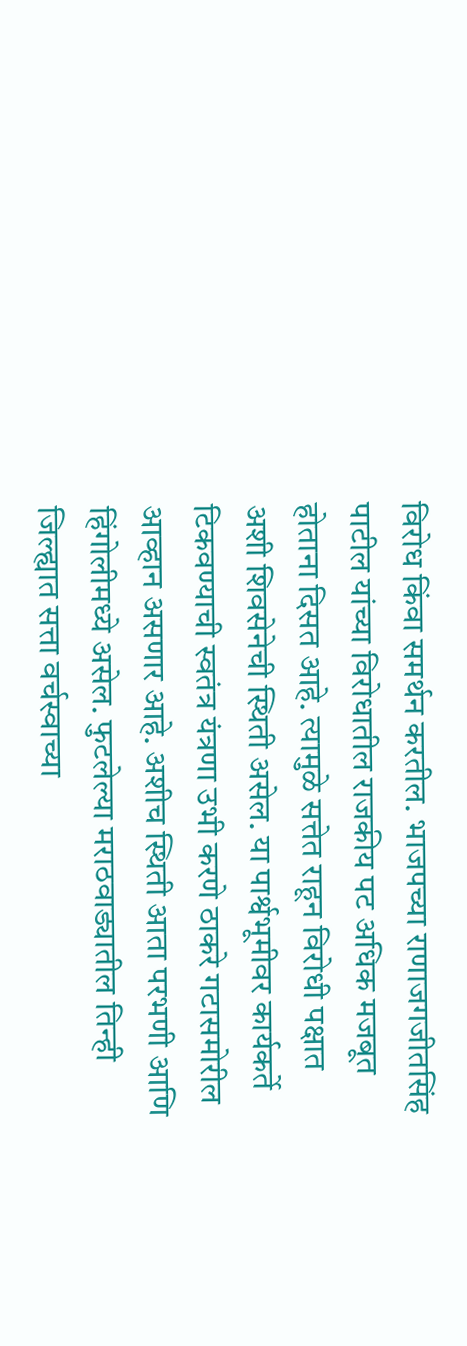विरोध किंवा समर्थन करतील. भाजपच्या राणाजगजीतसिंह पाटील यांच्या विरोधातील राजकीय पट अधिक मजबूत होताना दिसत आहे. त्यामुळे सत्तेत राहून विरोधी पक्षात अशी शिवसेनेची स्थिती असेल. या पार्श्वभूमीवर कार्यकर्ते टिकवण्याची स्वतंत्र यंत्रणा उभी करणे ठाकरे गटासमोरील आव्हान असणार आहे. अशीच स्थिती आता परभणी आणि हिंगोलीमध्ये असेल. फुटलेल्या मराठवाड्यातील तिन्ही जिल्ह्यात सत्ता वर्चस्वाच्या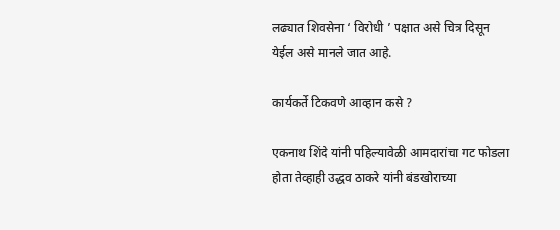लढ्यात शिवसेना ‘ विरोधी ’ पक्षात असे चित्र दिसून येईल असे मानले जात आहे.

कार्यकर्ते टिकवणे आव्हान कसे ?

एकनाथ शिंदे यांनी पहिल्यावेळी आमदारांचा गट फोडला होता तेव्हाही उद्धव ठाकरे यांनी बंडखोराच्या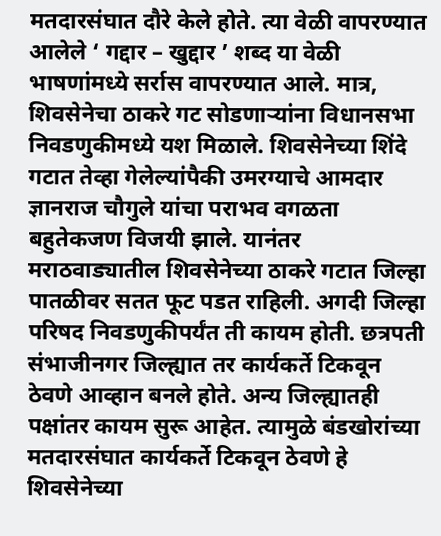मतदारसंघात दौरे केले होते. त्या वेळी वापरण्यात आलेले ‘ गद्दार – खुद्दार ’ शब्द या वेळी भाषणांमध्ये सर्रास वापरण्यात आले. मात्र, शिवसेनेचा ठाकरे गट सोडणाऱ्यांना विधानसभा निवडणुकीमध्ये यश मिळाले. शिवसेनेच्या शिंदे गटात तेव्हा गेलेल्यांपैकी उमरग्याचे आमदार ज्ञानराज चौगुले यांचा पराभव वगळता बहुतेकजण विजयी झाले. यानंतर मराठवाड्यातील शिवसेनेच्या ठाकरे गटात जिल्हा पातळीवर सतत फूट पडत राहिली. अगदी जिल्हा परिषद निवडणुकीपर्यंत ती कायम होती. छत्रपती संभाजीनगर जिल्ह्यात तर कार्यकर्ते टिकवून ठेवणे आव्हान बनले होते. अन्य जिल्ह्यातही पक्षांतर कायम सुरू आहेत. त्यामुळे बंडखोरांच्या मतदारसंघात कार्यकर्ते टिकवून ठेवणे हे शिवसेनेच्या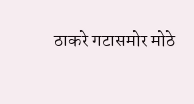ठाकरे गटासमोर मोठे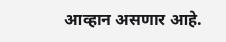आव्हान असणार आहे.